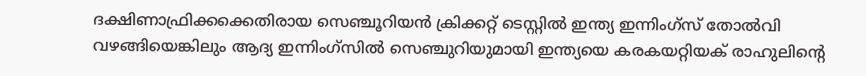ദക്ഷിണാഫ്രിക്കക്കെതിരായ സെഞ്ചൂറിയന്‍ ക്രിക്കറ്റ് ടെസ്റ്റില്‍ ഇന്ത്യ ഇന്നിംഗ്സ് തോല്‍വി വഴങ്ങിയെങ്കിലും ആദ്യ ഇന്നിംഗ്സില്‍ സെഞ്ചുറിയുമായി ഇന്ത്യയെ കരകയറ്റിയക് രാഹുലിന്‍റെ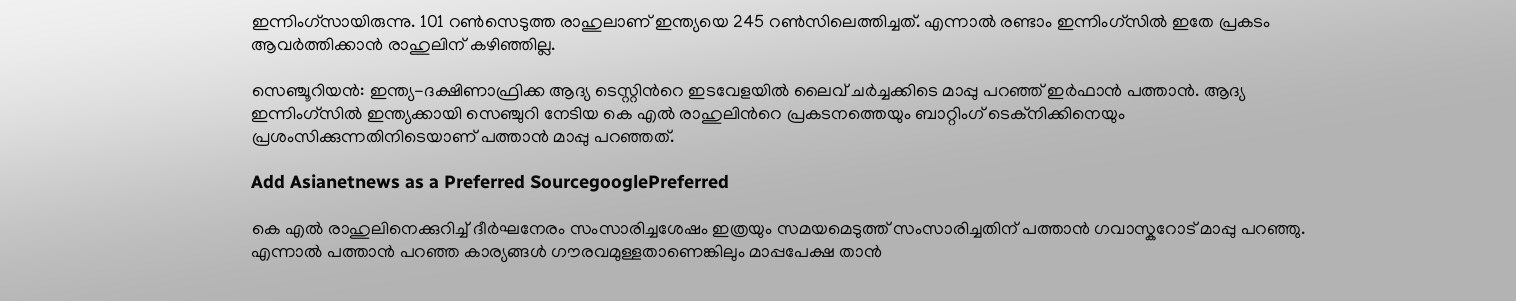ഇന്നിംഗ്സായിരുന്നു. 101 റണ്‍സെടുത്ത രാഹുലാണ് ഇന്ത്യയെ 245 റണ്‍സിലെത്തിച്ചത്. എന്നാല്‍ രണ്ടാം ഇന്നിംഗ്സില്‍ ഇതേ പ്രകടം ആവര്‍ത്തിക്കാന്‍ രാഹുലിന് കഴിഞ്ഞില്ല.

സെഞ്ചൂറിയന്‍: ഇന്ത്യ-ദക്ഷിണാഫ്രിക്ക ആദ്യ ടെസ്റ്റിന്‍റെ ഇടവേളയില്‍ ലൈവ് ചര്‍ച്ചക്കിടെ മാപ്പു പറഞ്ഞ് ഇര്‍ഫാന്‍ പത്താന്‍. ആദ്യ ഇന്നിംഗ്സില്‍ ഇന്ത്യക്കായി സെഞ്ചുറി നേടിയ കെ എല്‍ രാഹുലിന്‍റെ പ്രകടനത്തെയും ബാറ്റിംഗ് ടെക്നിക്കിനെയും പ്രശംസിക്കുന്നതിനിടെയാണ് പത്താന്‍ മാപ്പു പറഞ്ഞത്.

Add Asianetnews as a Preferred SourcegooglePreferred

കെ എല്‍ രാഹുലിനെക്കുറിച്ച് ദീര്‍ഘനേരം സംസാരിച്ചശേഷം ഇത്രയും സമയമെടുത്ത് സംസാരിച്ചതിന് പത്താന്‍ ഗവാസ്കറോട് മാപ്പു പറഞ്ഞു. എന്നാല്‍ പത്താന്‍ പറഞ്ഞ കാര്യങ്ങള്‍ ഗൗരവമുള്ളതാണെങ്കിലും മാപ്പപേക്ഷ താന്‍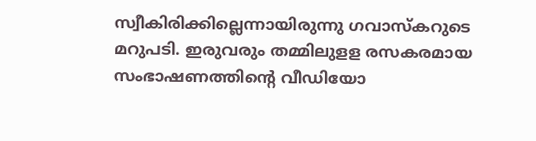സ്വീകിരിക്കില്ലെന്നായിരുന്നു ഗവാസ്കറുടെ മറുപടി. ഇരുവരും തമ്മിലുളള രസകരമായ സംഭാഷണത്തിന്‍റെ വീഡിയോ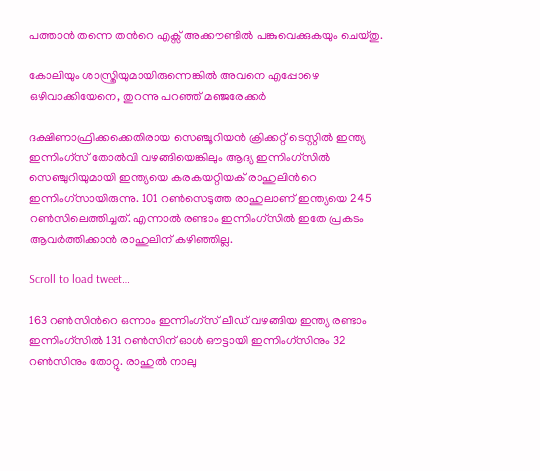പത്താന്‍ തന്നെ തന്‍റെ എക്സ് അക്കൗണ്ടില്‍ പങ്കുവെക്കുകയും ചെയ്തു.

കോലിയും ശാസ്ത്രിയുമായിരുന്നെങ്കില്‍ അവനെ എപ്പോഴെ ഒഴിവാക്കിയേനെ, തുറന്നു പറഞ്ഞ് മ‍ഞ്ജരേക്കര്‍

ദക്ഷിണാഫ്രിക്കക്കെതിരായ സെഞ്ചൂറിയന്‍ ക്രിക്കറ്റ് ടെസ്റ്റില്‍ ഇന്ത്യ ഇന്നിംഗ്സ് തോല്‍വി വഴങ്ങിയെങ്കിലും ആദ്യ ഇന്നിംഗ്സില്‍ സെഞ്ചുറിയുമായി ഇന്ത്യയെ കരകയറ്റിയക് രാഹുലിന്‍റെ ഇന്നിംഗ്സായിരുന്നു. 101 റണ്‍സെടുത്ത രാഹുലാണ് ഇന്ത്യയെ 245 റണ്‍സിലെത്തിച്ചത്. എന്നാല്‍ രണ്ടാം ഇന്നിംഗ്സില്‍ ഇതേ പ്രകടം ആവര്‍ത്തിക്കാന്‍ രാഹുലിന് കഴിഞ്ഞില്ല.

Scroll to load tweet…

163 റണ്‍സിന്‍റെ ഒന്നാം ഇന്നിംഗ്സ് ലീഡ് വഴങ്ങിയ ഇന്ത്യ രണ്ടാം ഇന്നിംഗ്സില്‍ 131 റണ്‍സിന് ഓള്‍ ഔട്ടായി ഇന്നിംഗ്സിനും 32 റണ്‍സിനും തോറ്റു. രാഹുല്‍ നാലു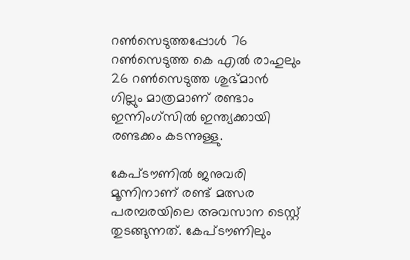റണ്‍സെടുത്തപ്പോള്‍ 76 റണ്‍സെടുത്ത കെ എല്‍ രാഹുലും 26 റണ്‍സെടുത്ത ശുഭ്മാന്‍ ഗില്ലും മാത്രമാണ് രണ്ടാം ഇന്നിംഗ്സില്‍ ഇന്ത്യക്കായി രണ്ടക്കം കടന്നുള്ളു.

കേപ്ടൗണില്‍ ജനുവരി മൂന്നിനാണ് രണ്ട് മത്സര പരമ്പരയിലെ അവസാന ടെസ്റ്റ് തുടങ്ങുന്നത്. കേപ്ടൗണിലും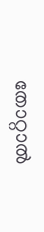തോറ്റാല്‍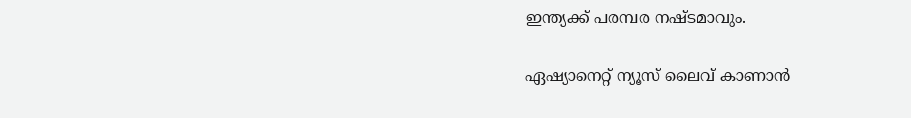ഇന്ത്യക്ക് പരമ്പര നഷ്ടമാവും.

ഏഷ്യാനെറ്റ് ന്യൂസ് ലൈവ് കാണാന്‍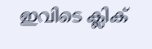ഇവിടെ ക്ലിക്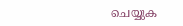ചെയ്യുക